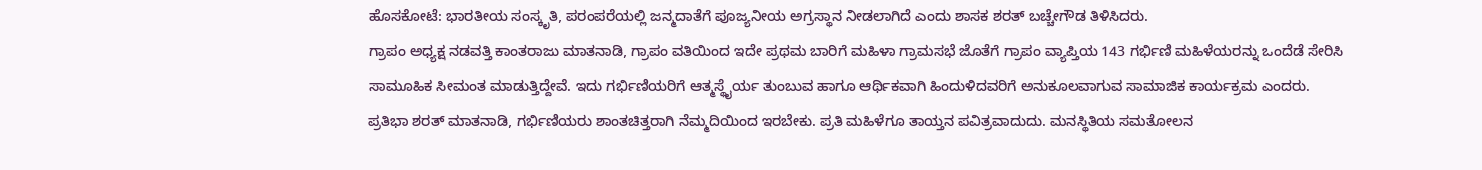ಹೊಸಕೋಟೆ: ಭಾರತೀಯ ಸಂಸ್ಕೃತಿ, ಪರಂಪರೆಯಲ್ಲಿ ಜನ್ಮದಾತೆಗೆ ಪೂಜ್ಯನೀಯ ಅಗ್ರಸ್ಥಾನ ನೀಡಲಾಗಿದೆ ಎಂದು ಶಾಸಕ ಶರತ್ ಬಚ್ಚೇಗೌಡ ತಿಳಿಸಿದರು.
ಗ್ರಾಪಂ ಅಧ್ಯಕ್ಷ ನಡವತ್ತಿ ಕಾಂತರಾಜು ಮಾತನಾಡಿ, ಗ್ರಾಪಂ ವತಿಯಿಂದ ಇದೇ ಪ್ರಥಮ ಬಾರಿಗೆ ಮಹಿಳಾ ಗ್ರಾಮಸಭೆ ಜೊತೆಗೆ ಗ್ರಾಪಂ ವ್ಯಾಪ್ತಿಯ 143 ಗರ್ಭಿಣಿ ಮಹಿಳೆಯರನ್ನು ಒಂದೆಡೆ ಸೇರಿಸಿ ಸಾಮೂಹಿಕ ಸೀಮಂತ ಮಾಡುತ್ತಿದ್ದೇವೆ. ಇದು ಗರ್ಭಿಣಿಯರಿಗೆ ಆತ್ಮಸ್ಥೈರ್ಯ ತುಂಬುವ ಹಾಗೂ ಆರ್ಥಿಕವಾಗಿ ಹಿಂದುಳಿದವರಿಗೆ ಅನುಕೂಲವಾಗುವ ಸಾಮಾಜಿಕ ಕಾರ್ಯಕ್ರಮ ಎಂದರು.
ಪ್ರತಿಭಾ ಶರತ್ ಮಾತನಾಡಿ, ಗರ್ಭಿಣಿಯರು ಶಾಂತಚಿತ್ತರಾಗಿ ನೆಮ್ಮದಿಯಿಂದ ಇರಬೇಕು. ಪ್ರತಿ ಮಹಿಳೆಗೂ ತಾಯ್ತನ ಪವಿತ್ರವಾದುದು. ಮನಸ್ಥಿತಿಯ ಸಮತೋಲನ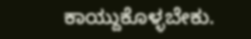ಕಾಯ್ದುಕೊಳ್ಳಬೇಕು.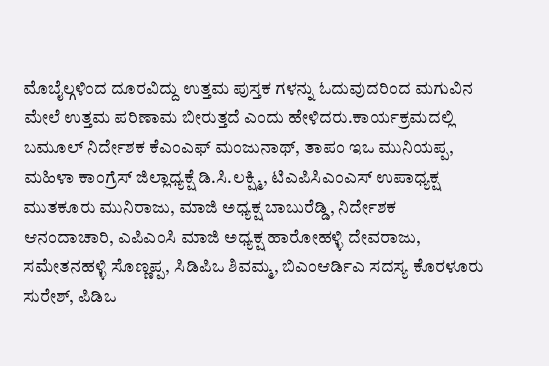ಮೊಬೈಲ್ಗಳಿಂದ ದೂರವಿದ್ದು ಉತ್ತಮ ಪುಸ್ತಕ ಗಳನ್ನು ಓದುವುದರಿಂದ ಮಗುವಿನ ಮೇಲೆ ಉತ್ತಮ ಪರಿಣಾಮ ಬೀರುತ್ತದೆ ಎಂದು ಹೇಳಿದರು.ಕಾರ್ಯಕ್ರಮದಲ್ಲಿ ಬಮೂಲ್ ನಿರ್ದೇಶಕ ಕೆಎಂಎಫ್ ಮಂಜುನಾಥ್, ತಾಪಂ ಇಒ ಮುನಿಯಪ್ಪ, ಮಹಿಳಾ ಕಾಂಗ್ರೆಸ್ ಜಿಲ್ಲಾಧ್ಯಕ್ಷೆ ಡಿ.ಸಿ.ಲಕ್ಷ್ಮಿ, ಟಿಎಪಿಸಿಎಂಎಸ್ ಉಪಾಧ್ಯಕ್ಷ ಮುತಕೂರು ಮುನಿರಾಜು, ಮಾಜಿ ಅಧ್ಯಕ್ಷ ಬಾಬುರೆಡ್ಡಿ, ನಿರ್ದೇಶಕ ಆನಂದಾಚಾರಿ, ಎಪಿಎಂಸಿ ಮಾಜಿ ಅಧ್ಯಕ್ಷ ಹಾರೋಹಳ್ಳಿ ದೇವರಾಜು, ಸಮೇತನಹಳ್ಳಿ ಸೊಣ್ಣಪ್ಪ, ಸಿಡಿಪಿಒ ಶಿವಮ್ಮ, ಬಿಎಂಆರ್ಡಿಎ ಸದಸ್ಯ ಕೊರಳೂರು ಸುರೇಶ್, ಪಿಡಿಒ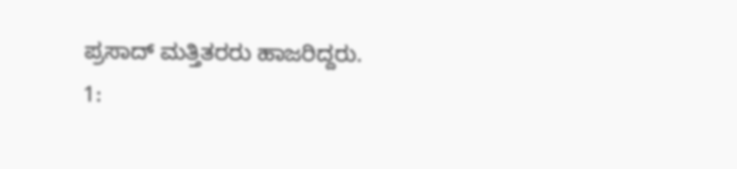ಪ್ರಸಾದ್ ಮತ್ತಿತರರು ಹಾಜರಿದ್ದರು.
1: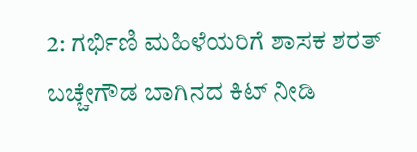2: ಗರ್ಭಿಣಿ ಮಹಿಳೆಯರಿಗೆ ಶಾಸಕ ಶರತ್ ಬಚ್ಚೇಗೌಡ ಬಾಗಿನದ ಕಿಟ್ ನೀಡಿ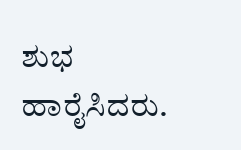ಶುಭ ಹಾರೈಸಿದರು.